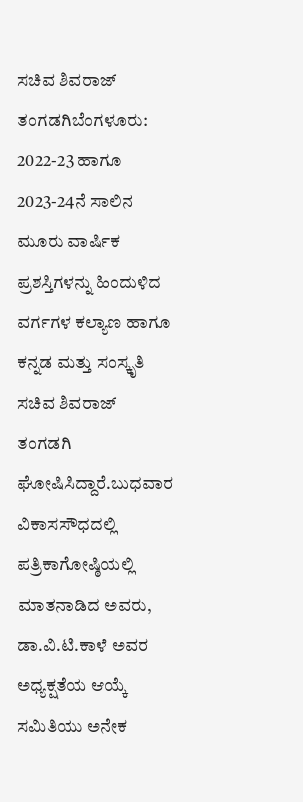ಸಚಿವ ಶಿವರಾಜ್ ತಂಗಡಗಿಬೆಂಗಳೂರು: 2022-23 ಹಾಗೂ 2023-24ನೆ ಸಾಲಿನ ಮೂರು ವಾರ್ಷಿಕ ಪ್ರಶಸ್ತಿಗಳನ್ನು ಹಿಂದುಳಿದ ವರ್ಗಗಳ ಕಲ್ಯಾಣ ಹಾಗೂ ಕನ್ನಡ ಮತ್ತು ಸಂಸ್ಕೃತಿ ಸಚಿವ ಶಿವರಾಜ್ ತಂಗಡಗಿ ಘೋಷಿಸಿದ್ದಾರೆ.ಬುಧವಾರ ವಿಕಾಸಸೌಧದಲ್ಲಿ ಪತ್ರಿಕಾಗೋಷ್ಠಿಯಲ್ಲಿ ಮಾತನಾಡಿದ ಅವರು, ಡಾ.ವಿ.ಟಿ.ಕಾಳೆ ಅವರ ಅಧ್ಯಕ್ಷತೆಯ ಆಯ್ಕೆ ಸಮಿತಿಯು ಅನೇಕ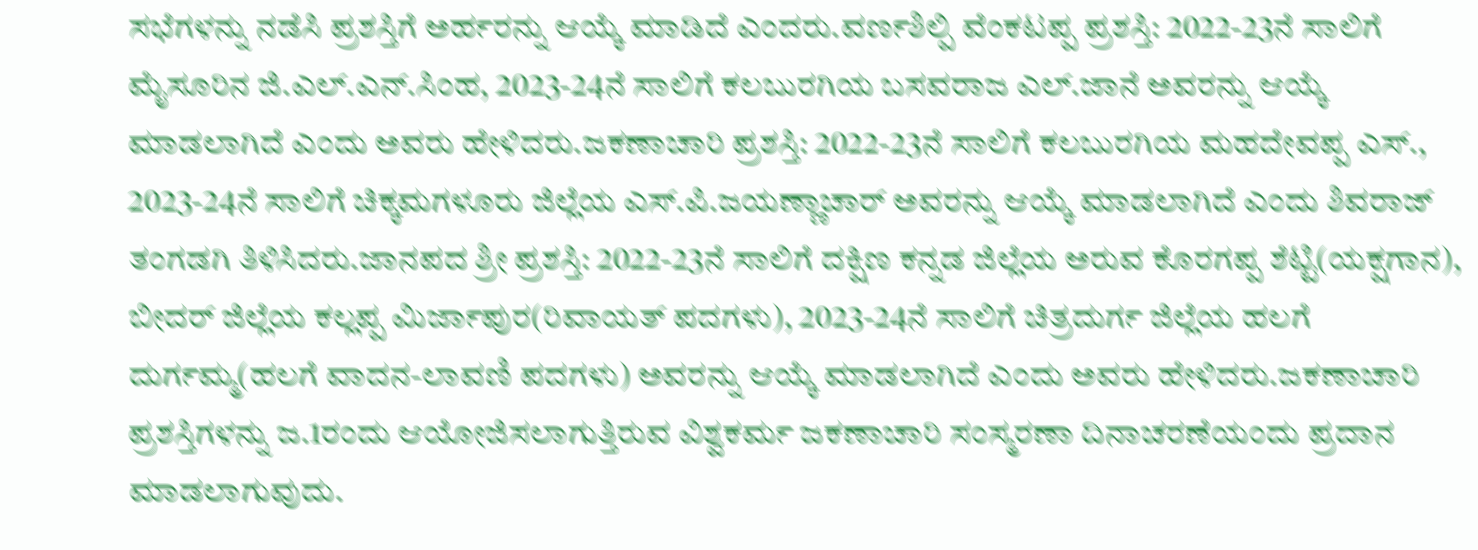ಸಭೆಗಳನ್ನು ನಡೆಸಿ ಪ್ರಶಸ್ತಿಗೆ ಅರ್ಹರನ್ನು ಆಯ್ಕೆ ಮಾಡಿದೆ ಎಂದರು.ವರ್ಣಶಿಲ್ಪಿ ವೆಂಕಟಪ್ಪ ಪ್ರಶಸ್ತಿ: 2022-23ನೆ ಸಾಲಿಗೆ ಮೈಸೂರಿನ ಜಿ.ಎಲ್.ಎನ್.ಸಿಂಹ, 2023-24ನೆ ಸಾಲಿಗೆ ಕಲಬುರಗಿಯ ಬಸವರಾಜ ಎಲ್.ಜಾನೆ ಅವರನ್ನು ಆಯ್ಕೆ ಮಾಡಲಾಗಿದೆ ಎಂದು ಅವರು ಹೇಳಿದರು.ಜಕಣಾಚಾರಿ ಪ್ರಶಸ್ತಿ: 2022-23ನೆ ಸಾಲಿಗೆ ಕಲಬುರಗಿಯ ಮಹದೇವಪ್ಪ ಎಸ್., 2023-24ನೆ ಸಾಲಿಗೆ ಚಿಕ್ಕಮಗಳೂರು ಜಿಲ್ಲೆಯ ಎಸ್.ಪಿ.ಜಯಣ್ಣಾಚಾರ್ ಅವರನ್ನು ಆಯ್ಕೆ ಮಾಡಲಾಗಿದೆ ಎಂದು ಶಿವರಾಜ್ ತಂಗಡಗಿ ತಿಳಿಸಿದರು.ಜಾನಪದ ಶ್ರೀ ಪ್ರಶಸ್ತಿ: 2022-23ನೆ ಸಾಲಿಗೆ ದಕ್ಷಿಣ ಕನ್ನಡ ಜಿಲ್ಲೆಯ ಅರುವ ಕೊರಗಪ್ಪ ಶೆಟ್ಟಿ(ಯಕ್ಷಗಾನ), ಬೀದರ್ ಜಿಲ್ಲೆಯ ಕಲ್ಲಪ್ಪ ಮಿರ್ಜಾಪುರ(ರಿವಾಯತ್ ಪದಗಳು), 2023-24ನೆ ಸಾಲಿಗೆ ಚಿತ್ರದುರ್ಗ ಜಿಲ್ಲೆಯ ಹಲಗೆ ದುರ್ಗಮ್ಮ(ಹಲಗೆ ವಾದನ-ಲಾವಣಿ ಪದಗಳು) ಅವರನ್ನು ಆಯ್ಕೆ ಮಾಡಲಾಗಿದೆ ಎಂದು ಅವರು ಹೇಳಿದರು.ಜಕಣಾಚಾರಿ ಪ್ರಶಸ್ತಿಗಳನ್ನು ಜ.1ರಂದು ಆಯೋಜಿಸಲಾಗುತ್ತಿರುವ ವಿಶ್ವಕರ್ಮ ಜಕಣಾಚಾರಿ ಸಂಸ್ಮರಣಾ ದಿನಾಚರಣೆಯಂದು ಪ್ರದಾನ ಮಾಡಲಾಗುವುದು.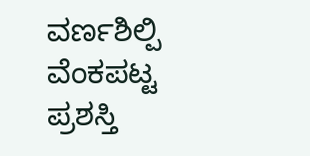ವರ್ಣಶಿಲ್ಪಿ ವೆಂಕಪಟ್ಟ ಪ್ರಶಸ್ತಿ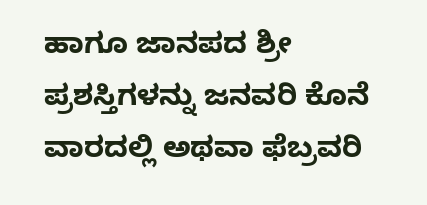ಹಾಗೂ ಜಾನಪದ ಶ್ರೀ ಪ್ರಶಸ್ತಿಗಳನ್ನು ಜನವರಿ ಕೊನೆ ವಾರದಲ್ಲಿ ಅಥವಾ ಫೆಬ್ರವರಿ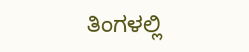ತಿಂಗಳಲ್ಲಿ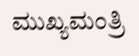ಮುಖ್ಯಮಂತ್ರಿ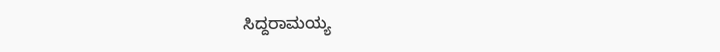ಸಿದ್ದರಾಮಯ್ಯ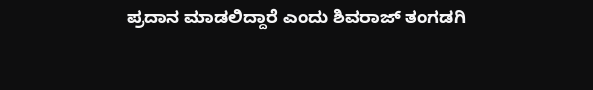ಪ್ರದಾನ ಮಾಡಲಿದ್ದಾರೆ ಎಂದು ಶಿವರಾಜ್ ತಂಗಡಗಿ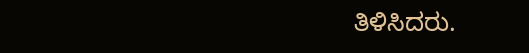ತಿಳಿಸಿದರು.